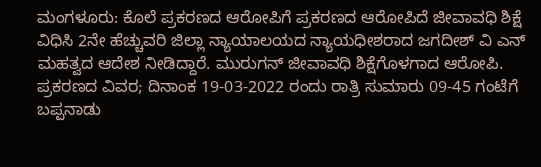ಮಂಗಳೂರು: ಕೊಲೆ ಪ್ರಕರಣದ ಆರೋಪಿಗೆ ಪ್ರಕರಣದ ಆರೋಪಿದೆ ಜೀವಾವಧಿ ಶಿಕ್ಷೆ ವಿಧಿಸಿ 2ನೇ ಹೆಚ್ಚುವರಿ ಜಿಲ್ಲಾ ನ್ಯಾಯಾಲಯದ ನ್ಯಾಯಧೀಶರಾದ ಜಗದೀಶ್ ವಿ ಎನ್ ಮಹತ್ವದ ಆದೇಶ ನೀಡಿದ್ದಾರೆ. ಮುರುಗನ್ ಜೀವಾವಧಿ ಶಿಕ್ಷೆಗೊಳಗಾದ ಆರೋಪಿ.
ಪ್ರಕರಣದ ವಿವರ; ದಿನಾಂಕ 19-03-2022 ರಂದು ರಾತ್ರಿ ಸುಮಾರು 09-45 ಗಂಟೆಗೆ ಬಪ್ಪನಾಡು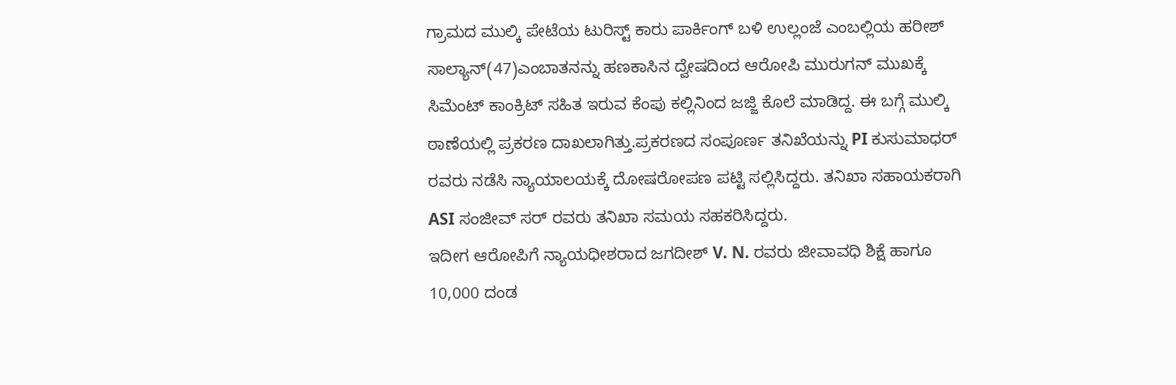ಗ್ರಾಮದ ಮುಲ್ಕಿ ಪೇಟೆಯ ಟುರಿಸ್ಟ್ ಕಾರು ಪಾರ್ಕಿಂಗ್ ಬಳಿ ಉಲ್ಲಂಜೆ ಎಂಬಲ್ಲಿಯ ಹರೀಶ್ ಸಾಲ್ಯಾನ್(47)ಎಂಬಾತನನ್ನು ಹಣಕಾಸಿನ ದ್ವೇಷದಿಂದ ಆರೋಪಿ ಮುರುಗನ್ ಮುಖಕ್ಕೆ ಸಿಮೆಂಟ್ ಕಾಂಕ್ರಿಟ್ ಸಹಿತ ಇರುವ ಕೆಂಪು ಕಲ್ಲಿನಿಂದ ಜಜ್ಜಿ ಕೊಲೆ ಮಾಡಿದ್ದ. ಈ ಬಗ್ಗೆ ಮುಲ್ಕಿ ಠಾಣೆಯಲ್ಲಿ ಪ್ರಕರಣ ದಾಖಲಾಗಿತ್ತು.ಪ್ರಕರಣದ ಸಂಪೂರ್ಣ ತನಿಖೆಯನ್ನು PI ಕುಸುಮಾಧರ್ ರವರು ನಡೆಸಿ ನ್ಯಾಯಾಲಯಕ್ಕೆ ದೋಷರೋಪಣ ಪಟ್ಟಿ ಸಲ್ಲಿಸಿದ್ದರು. ತನಿಖಾ ಸಹಾಯಕರಾಗಿ ASI ಸಂಜೀವ್ ಸರ್ ರವರು ತನಿಖಾ ಸಮಯ ಸಹಕರಿಸಿದ್ದರು.
ಇದೀಗ ಆರೋಪಿಗೆ ನ್ಯಾಯಧೀಶರಾದ ಜಗದೀಶ್ V. N. ರವರು ಜೀವಾವಧಿ ಶಿಕ್ಷೆ ಹಾಗೂ 10,000 ದಂಡ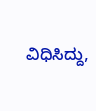ವಿಧಿಸಿದ್ದು,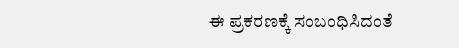ಈ ಪ್ರಕರಣಕ್ಕೆ ಸಂಬಂಧಿಸಿದಂತೆ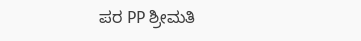ಪರ PP ಶ್ರೀಮತಿ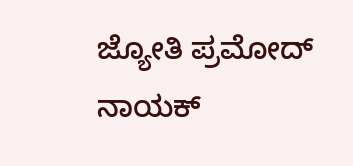ಜ್ಯೋತಿ ಪ್ರಮೋದ್ ನಾಯಕ್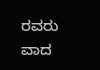ರವರು ವಾದ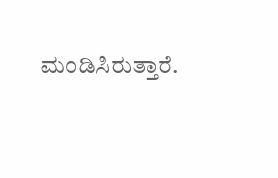ಮಂಡಿಸಿರುತ್ತಾರೆ.